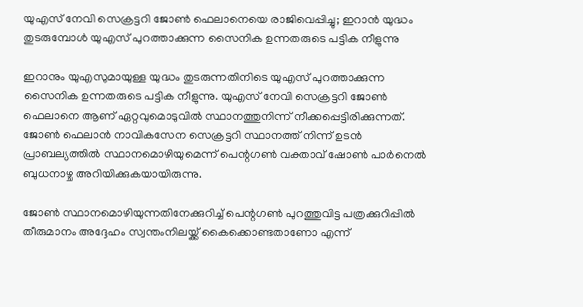യുഎസ് നേവി സെക്രട്ടറി ജോണ്‍ ഫെലാനെയെ രാജിവെപ്പിച്ചു; ഇറാന്‍ യുദ്ധം തുടരുമ്പോള്‍ യുഎസ് പുറത്താക്കുന്ന സൈനിക ഉന്നതരുടെ പട്ടിക നീളുന്നു

ഇറാനും യുഎസുമായുള്ള യുദ്ധം തുടരുന്നതിനിടെ യുഎസ് പുറത്താക്കുന്ന സൈനിക ഉന്നതരുടെ പട്ടിക നീളുന്നു. യുഎസ് നേവി സെക്രട്ടറി ജോണ്‍ ഫെലാനെ ആണ് ഏറ്റവുമൊടുവില്‍ സ്ഥാനത്തുനിന്ന് നീക്കപ്പെട്ടിരിക്കുന്നത്. ജോണ്‍ ഫെലാന്‍ നാവികസേന സെക്രട്ടറി സ്ഥാനത്ത് നിന്ന് ഉടന്‍ പ്രാബല്യത്തില്‍ സ്ഥാനമൊഴിയുമെന്ന് പെന്റഗണ്‍ വക്താവ് ഷോണ്‍ പാര്‍നെല്‍ ബുധനാഴ്ച അറിയിക്കുകയായിരുന്നു.

ജോണ്‍ സ്ഥാനമൊഴിയുന്നതിനേക്കുറിച്ച് പെന്റഗണ്‍ പുറത്തുവിട്ട പത്രക്കുറിപ്പില്‍ തീരുമാനം അദ്ദേഹം സ്വന്തംനിലയ്ക്ക് കൈക്കൊണ്ടതാണോ എന്ന്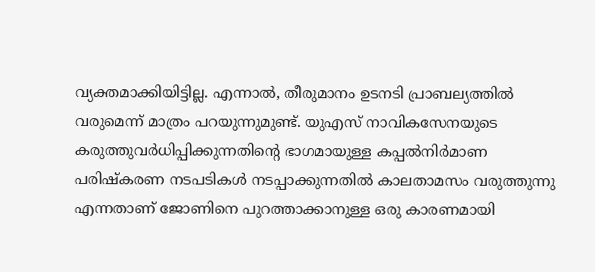വ്യക്തമാക്കിയിട്ടില്ല. എന്നാല്‍, തീരുമാനം ഉടനടി പ്രാബല്യത്തില്‍ വരുമെന്ന് മാത്രം പറയുന്നുമുണ്ട്. യുഎസ് നാവികസേനയുടെ കരുത്തുവര്‍ധിപ്പിക്കുന്നതിന്റെ ഭാഗമായുള്ള കപ്പല്‍നിര്‍മാണ പരിഷ്‌കരണ നടപടികള്‍ നടപ്പാക്കുന്നതില്‍ കാലതാമസം വരുത്തുന്നു എന്നതാണ് ജോണിനെ പുറത്താക്കാനുള്ള ഒരു കാരണമായി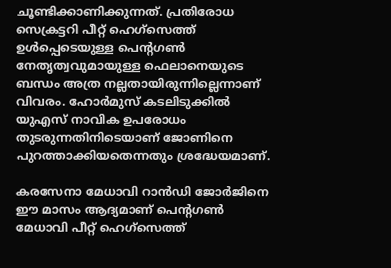ചൂണ്ടിക്കാണിക്കുന്നത്. പ്രതിരോധ സെക്രട്ടറി പീറ്റ് ഹെഗ്‌സെത്ത് ഉള്‍പ്പെടെയുള്ള പെന്റഗണ്‍ നേതൃത്വവുമായുള്ള ഫെലാനെയുടെ ബന്ധം അത്ര നല്ലതായിരുന്നില്ലെന്നാണ് വിവരം. ഹോര്‍മുസ് കടലിടുക്കില്‍ യുഎസ് നാവിക ഉപരോധം തുടരുന്നതിനിടെയാണ് ജോണിനെ പുറത്താക്കിയതെന്നതും ശ്രദ്ധേയമാണ്.

കരസേനാ മേധാവി റാന്‍ഡി ജോര്‍ജിനെ ഈ മാസം ആദ്യമാണ് പെന്റഗണ്‍ മേധാവി പീറ്റ് ഹെഗ്‌സെത്ത്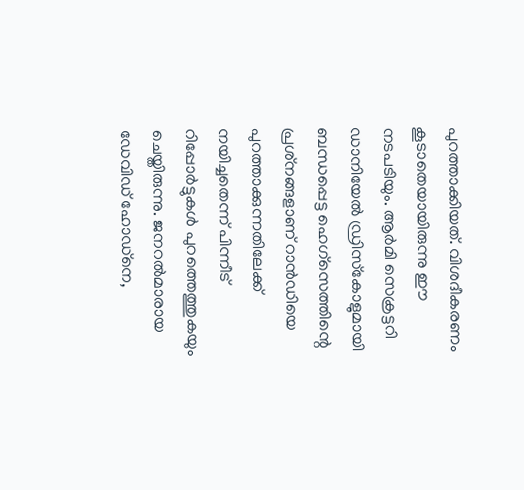പുറത്താക്കിയത്. വിശദീകരണം കൂടാതെയായിരുന്നു ഈ നടപടിയും. ആര്‍മി സെക്രട്ടറി ഡാനിയേല്‍ ഡ്രിസ്‌കോളുമായി ബന്ധപ്പെട്ട ഹെഗ്‌സെത്തിന്റെ പ്രശ്‌നങ്ങളാണ് റാന്‍ഡിയെ പുറത്താക്കുന്നതിലേക്ക് നയിച്ചതെന്ന് പിന്നീട് റിപ്പോര്‍ട്ടുകള്‍ പുറത്തെത്തുകയും ചെയ്തിരുന്നു. ജനറല്‍മാരായ ഡേവിഡ് ഹോഡ്‌നെ,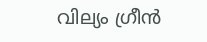വില്യം ഗ്രീന്‍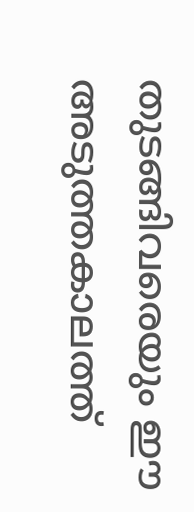തുടങ്ങിവരെയും ഈ അടുത്തകാലത്ത്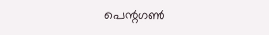പെന്റഗണ്‍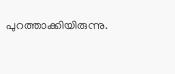പുറത്താക്കിയിരുന്നു.